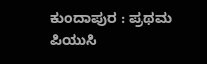ಕುಂದಾಪುರ : ಪ್ರಥಮ ಪಿಯುಸಿ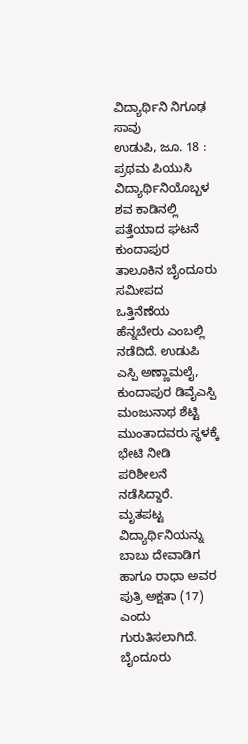ವಿದ್ಯಾರ್ಥಿನಿ ನಿಗೂಢ ಸಾವು
ಉಡುಪಿ, ಜೂ. 18 : ಪ್ರಥಮ ಪಿಯುಸಿ ವಿದ್ಯಾರ್ಥಿನಿಯೊಬ್ಬಳ ಶವ ಕಾಡಿನಲ್ಲಿ ಪತ್ತೆಯಾದ ಘಟನೆ ಕುಂದಾಪುರ ತಾಲೂಕಿನ ಬೈಂದೂರು ಸಮೀಪದ ಒತ್ತಿನೆಣೆಯ ಹೆನ್ನಬೇರು ಎಂಬಲ್ಲಿ ನಡೆದಿದೆ. ಉಡುಪಿ ಎಸ್ಪಿ ಅಣ್ಣಾಮಲೈ, ಕುಂದಾಪುರ ಡಿವೈಎಸ್ಪಿ ಮಂಜುನಾಥ ಶೆಟ್ಟಿ ಮುಂತಾದವರು ಸ್ಥಳಕ್ಕೆ ಭೇಟಿ ನೀಡಿ ಪರಿಶೀಲನೆ ನಡೆಸಿದ್ದಾರೆ.
ಮೃತಪಟ್ಟ ವಿದ್ಯಾರ್ಥಿನಿಯನ್ನು ಬಾಬು ದೇವಾಡಿಗ ಹಾಗೂ ರಾಧಾ ಅವರ ಪುತ್ರಿ ಅಕ್ಷತಾ (17) ಎಂದು ಗುರುತಿಸಲಾಗಿದೆ. ಬೈಂದೂರು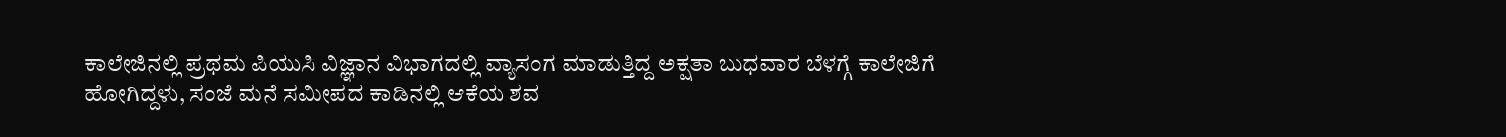ಕಾಲೇಜಿನಲ್ಲಿ ಪ್ರಥಮ ಪಿಯುಸಿ ವಿಜ್ಞಾನ ವಿಭಾಗದಲ್ಲಿ ವ್ಯಾಸಂಗ ಮಾಡುತ್ತಿದ್ದ ಅಕ್ಷತಾ ಬುಧವಾರ ಬೆಳಗ್ಗೆ ಕಾಲೇಜಿಗೆ ಹೋಗಿದ್ದಳು, ಸಂಜೆ ಮನೆ ಸಮೀಪದ ಕಾಡಿನಲ್ಲಿ ಆಕೆಯ ಶವ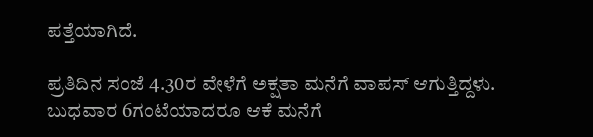ಪತ್ತೆಯಾಗಿದೆ.

ಪ್ರತಿದಿನ ಸಂಜೆ 4.30ರ ವೇಳೆಗೆ ಅಕ್ಷತಾ ಮನೆಗೆ ವಾಪಸ್ ಆಗುತ್ತಿದ್ದಳು. ಬುಧವಾರ 6ಗಂಟೆಯಾದರೂ ಆಕೆ ಮನೆಗೆ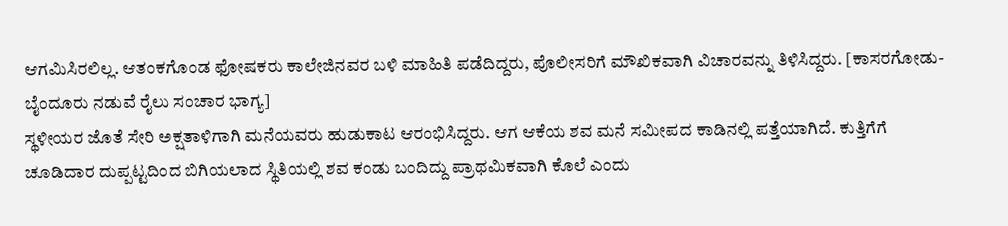ಆಗಮಿಸಿರಲಿಲ್ಲ. ಆತಂಕಗೊಂಡ ಫೋಷಕರು ಕಾಲೇಜಿನವರ ಬಳಿ ಮಾಹಿತಿ ಪಡೆದಿದ್ದರು, ಪೊಲೀಸರಿಗೆ ಮೌಖಿಕವಾಗಿ ವಿಚಾರವನ್ನು ತಿಳಿಸಿದ್ದರು. [ಕಾಸರಗೋಡು-ಬೈಂದೂರು ನಡುವೆ ರೈಲು ಸಂಚಾರ ಭಾಗ್ಯ]
ಸ್ಥಳೀಯರ ಜೊತೆ ಸೇರಿ ಅಕ್ಷತಾಳಿಗಾಗಿ ಮನೆಯವರು ಹುಡುಕಾಟ ಆರಂಭಿಸಿದ್ದರು. ಆಗ ಆಕೆಯ ಶವ ಮನೆ ಸಮೀಪದ ಕಾಡಿನಲ್ಲಿ ಪತ್ತೆಯಾಗಿದೆ. ಕುತ್ತಿಗೆಗೆ ಚೂಡಿದಾರ ದುಪ್ಪಟ್ಟದಿಂದ ಬಿಗಿಯಲಾದ ಸ್ಥಿತಿಯಲ್ಲಿ ಶವ ಕಂಡು ಬಂದಿದ್ದು ಪ್ರಾಥಮಿಕವಾಗಿ ಕೊಲೆ ಎಂದು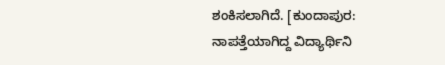ಶಂಕಿಸಲಾಗಿದೆ. [ಕುಂದಾಪುರ: ನಾಪತ್ತೆಯಾಗಿದ್ದ ವಿದ್ಯಾರ್ಥಿನಿ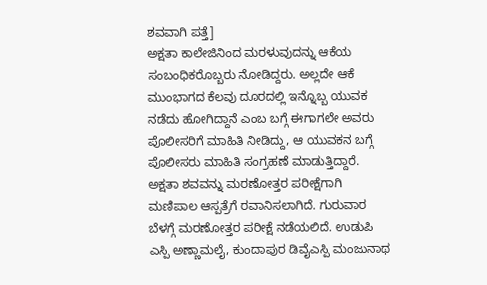ಶವವಾಗಿ ಪತ್ತೆ]
ಅಕ್ಷತಾ ಕಾಲೇಜಿನಿಂದ ಮರಳುವುದನ್ನು ಆಕೆಯ ಸಂಬಂಧಿಕರೊಬ್ಬರು ನೋಡಿದ್ದರು. ಅಲ್ಲದೇ ಆಕೆ ಮುಂಭಾಗದ ಕೆಲವು ದೂರದಲ್ಲಿ ಇನ್ನೊಬ್ಬ ಯುವಕ ನಡೆದು ಹೋಗಿದ್ದಾನೆ ಎಂಬ ಬಗ್ಗೆ ಈಗಾಗಲೇ ಅವರು ಪೊಲೀಸರಿಗೆ ಮಾಹಿತಿ ನೀಡಿದ್ದು, ಆ ಯುವಕನ ಬಗ್ಗೆ ಪೊಲೀಸರು ಮಾಹಿತಿ ಸಂಗ್ರಹಣೆ ಮಾಡುತ್ತಿದ್ದಾರೆ.
ಅಕ್ಷತಾ ಶವವನ್ನು ಮರಣೋತ್ತರ ಪರೀಕ್ಷೆಗಾಗಿ ಮಣಿಪಾಲ ಆಸ್ಪತ್ರೆಗೆ ರವಾನಿಸಲಾಗಿದೆ. ಗುರುವಾರ ಬೆಳಗ್ಗೆ ಮರಣೋತ್ತರ ಪರೀಕ್ಷೆ ನಡೆಯಲಿದೆ. ಉಡುಪಿ ಎಸ್ಪಿ ಅಣ್ಣಾಮಲೈ, ಕುಂದಾಪುರ ಡಿವೈಎಸ್ಪಿ ಮಂಜುನಾಥ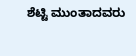ಶೆಟ್ಟಿ ಮುಂತಾದವರು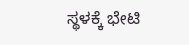ಸ್ಥಳಕ್ಕೆ ಭೇಟಿ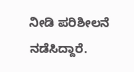ನೀಡಿ ಪರಿಶೀಲನೆ ನಡೆಸಿದ್ದಾರೆ.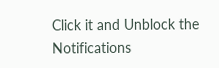Click it and Unblock the Notifications